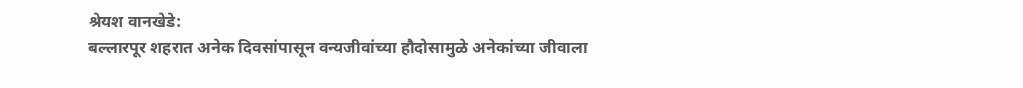श्रेयश वानखेडे:
बल्लारपूर शहरात अनेक दिवसांपासून वन्यजीवांच्या हौदोसामुळे अनेकांच्या जीवाला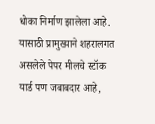धोका निर्माण झालेला आहे. यासाठी प्रामुख्याने शहरालगत असलेले पेपर मीलचे स्टॉक यार्ड पण जबाबदार आहे,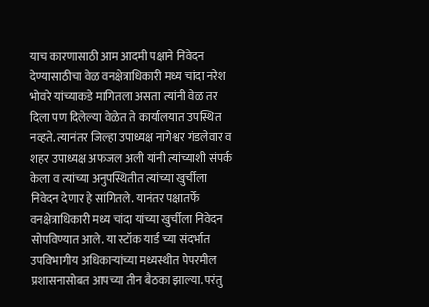याच कारणासाठी आम आदमी पक्षाने निवेदन देण्यासाठीचा वेळ वनक्षेत्राधिकारी मध्य चांदा नरेश भोवरे यांच्याकडे मागितला असता त्यांनी वेळ तर दिला पण दिलेल्या वेळेत ते कार्यालयात उपस्थित नव्हते. त्यानंतर जिल्हा उपाध्यक्ष नागेश्वर गंडलेवार व शहर उपाध्यक्ष अफजल अली यांनी त्यांच्याशी संपर्क केला व त्यांच्या अनुपस्थितीत त्यांच्या खुर्चीला निवेदन देणार हे सांगितले. यानंतर पक्षातर्फे वनक्षेत्राधिकारी मध्य चांदा यांच्या खुर्चीला निवेदन सोपविण्यात आले. या स्टॉक यार्ड च्या संदर्भात उपविभागीय अधिकाऱ्यांच्या मध्यस्थीत पेपरमील प्रशासनासोबत आपच्या तीन बैठका झाल्या. परंतु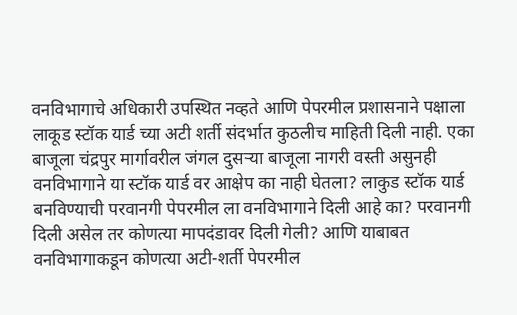वनविभागाचे अधिकारी उपस्थित नव्हते आणि पेपरमील प्रशासनाने पक्षाला लाकूड स्टॉक यार्ड च्या अटी शर्ती संदर्भात कुठलीच माहिती दिली नाही. एका बाजूला चंद्रपुर मार्गावरील जंगल दुसऱ्या बाजूला नागरी वस्ती असुनही वनविभागाने या स्टॉक यार्ड वर आक्षेप का नाही घेतला? लाकुड स्टॉक यार्ड बनविण्याची परवानगी पेपरमील ला वनविभागाने दिली आहे का? परवानगी दिली असेल तर कोणत्या मापदंडावर दिली गेली? आणि याबाबत वनविभागाकडून कोणत्या अटी-शर्ती पेपरमील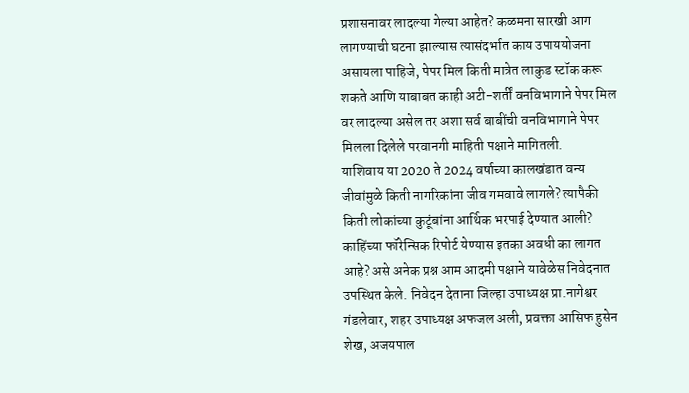प्रशासनावर लादल्या गेल्या आहेत? कळमना सारखी आग लागण्याची घटना झाल्यास त्यासंदर्भात काय उपाययोजना असायला पाहिजे, पेपर मिल किती मात्रेत लाकुड स्टॉक करू शकते आणि याबाबत काही अटी-शर्तीं वनविभागाने पेपर मिल वर लादल्या असेल तर अशा सर्व बाबींची वनविभागाने पेपर मिलला दिलेले परवानगी माहिती पक्षाने मागितली.
याशिवाय या 2020 ते 2024 वर्षाच्या कालखंडात वन्य जीवांमुळे किती नागरिकांना जीव गमवावे लागले? त्यापैकी किती लोकांच्या कुटूंबांना आर्थिक भरपाई देण्यात आली? काहिंच्या फॉरेन्सिक रिपोर्ट येण्यास इतका अवधी का लागत आहे? असे अनेक प्रश्न आम आदमी पक्षाने यावेळेस निवेदनात उपस्थित केले. निवेदन देताना जिल्हा उपाध्यक्ष प्रा.नागेश्वर गंडलेवार, शहर उपाध्यक्ष अफजल अली, प्रवक्ता आसिफ हुसेन शेख, अजयपाल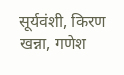सूर्यवंशी, किरण खन्ना, गणेश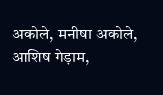अकोले, मनीषा अकोले, आशिष गेड़ाम,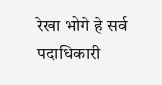रेखा भोगे हे सर्व पदाधिकारी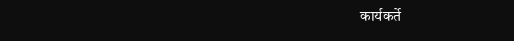कार्यकर्ते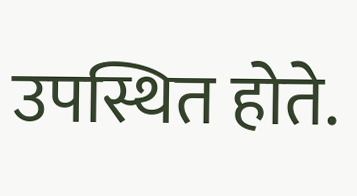उपस्थित होते.